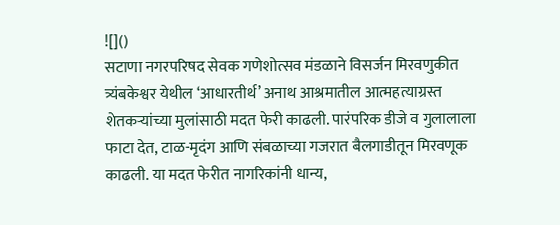![]()
सटाणा नगरपरिषद सेवक गणेशोत्सव मंडळाने विसर्जन मिरवणुकीत त्र्यंबकेश्वर येथील ‘आधारतीर्थ’ अनाथ आश्रमातील आत्महत्याग्रस्त शेतकऱ्यांच्या मुलांसाठी मदत फेरी काढली. पारंपरिक डीजे व गुलालाला फाटा देत, टाळ-मृदंग आणि संबळाच्या गजरात बैलगाडीतून मिरवणूक काढली. या मदत फेरीत नागरिकांनी धान्य,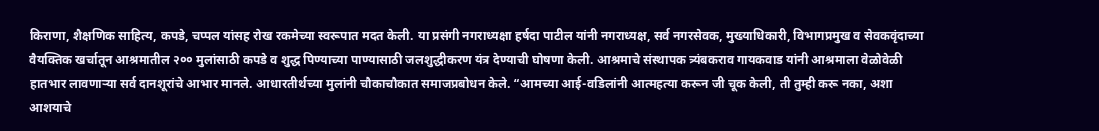किराणा, शैक्षणिक साहित्य, कपडे, चप्पल यांसह रोख रकमेच्या स्वरूपात मदत केली. या प्रसंगी नगराध्यक्षा हर्षदा पाटील यांनी नगराध्यक्ष, सर्व नगरसेवक, मुख्याधिकारी, विभागप्रमुख व सेवकवृंदाच्या वैयक्तिक खर्चातून आश्रमातील २०० मुलांसाठी कपडे व शुद्ध पिण्याच्या पाण्यासाठी जलशुद्धीकरण यंत्र देण्याची घोषणा केली. आश्रमाचे संस्थापक त्र्यंबकराव गायकवाड यांनी आश्रमाला वेळोवेळी हातभार लावणाऱ्या सर्व दानशूरांचे आभार मानले. आधारतीर्थच्या मुलांनी चौकाचौकात समाजप्रबोधन केले. “आमच्या आई-वडिलांनी आत्महत्या करून जी चूक केली, ती तुम्ही करू नका, अशा आशयाचे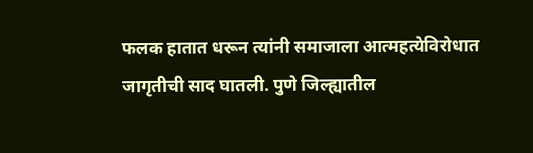फलक हातात धरून त्यांनी समाजाला आत्महत्येविरोधात जागृतीची साद घातली. पुणे जिल्ह्यातील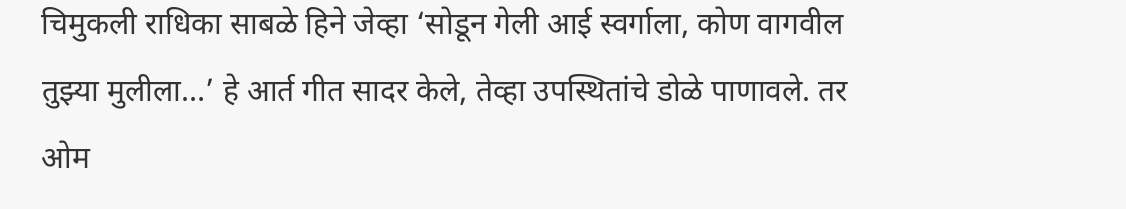चिमुकली राधिका साबळे हिने जेव्हा ‘सोडून गेली आई स्वर्गाला, कोण वागवील तुझ्या मुलीला…’ हे आर्त गीत सादर केले, तेव्हा उपस्थितांचे डोळे पाणावले. तर ओम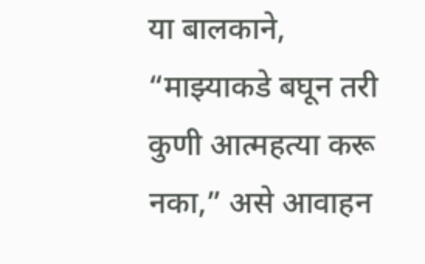या बालकाने, “माझ्याकडे बघून तरी कुणी आत्महत्या करू नका,” असे आवाहन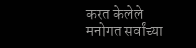करत केलेले मनोगत सर्वांच्या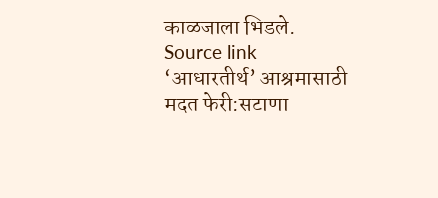काळजाला भिडले.
Source link
‘आधारतीर्थ’ आश्रमासाठी मदत फेरी:सटाणा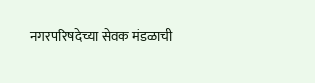नगरपरिषदेच्या सेवक मंडळाची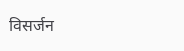विसर्जन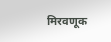मिरवणूक